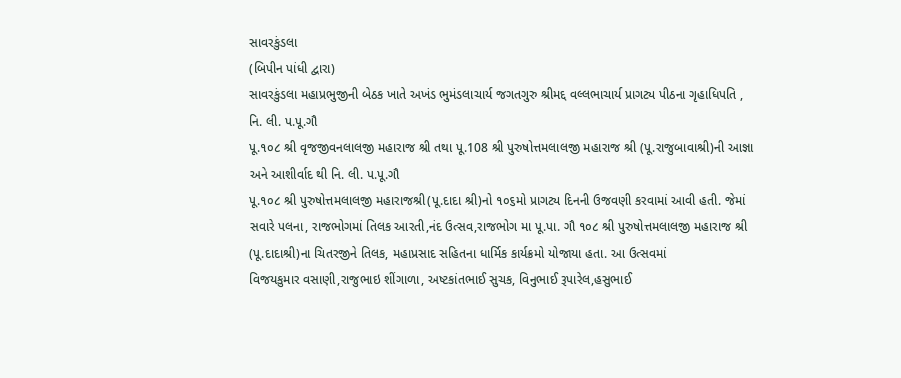સાવરકુંડલા
(બિપીન પાંધી દ્વારા)
સાવરકુંડલા મહાપ્રભુજીની બેઠક ખાતે અખંડ ભુમંડલાચાર્ય જગતગુરુ શ્રીમદ્દ વલ્લભાચાર્ય પ્રાગટ્ય પીઠના ગૃહાધિપતિ , નિ. લી. પ.પૂ.ગૌ
પૂ.૧૦૮ શ્રી વૃજજીવનલાલજી મહારાજ શ્રી તથા પૂ.108 શ્રી પુરુષોત્તમલાલજી મહારાજ શ્રી (પૂ.રાજુબાવાશ્રી)ની આજ્ઞા અને આશીર્વાદ થી નિ. લી. પ.પૂ.ગૌ
પૂ.૧૦૮ શ્રી પુરુષોત્તમલાલજી મહારાજશ્રી(પૂ.દાદા શ્રી)નો ૧૦૬મો પ્રાગટ્ય દિનની ઉજવણી કરવામાં આવી હતી. જેમાં સવારે પલના, રાજભોગમાં તિલક આરતી,નંદ ઉત્સવ,રાજભોગ મા પૂ.પા. ગૌ ૧૦૮ શ્રી પુરુષોત્તમલાલજી મહારાજ શ્રી (પૂ.દાદાશ્રી)ના ચિતરજીને તિલક, મહાપ્રસાદ સહિતના ધાર્મિક કાર્યક્રમો યોજાયા હતા. આ ઉત્સવમાં
વિજયકુમાર વસાણી,રાજુભાઇ શીંગાળા, અષ્ટકાંતભાઈ સુચક, વિનુભાઈ રૂપારેલ,હસુભાઈ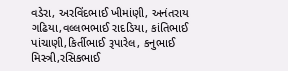વડેરા, અરવિંદભાઈ ખીમાંણી, અનંતરાય ગઢિયા,વલ્લભભાઈ રાદડિયા, કાંતિભાઈ પાંચાણી,કિર્તીભાઈ રૂપારેલ, કનુભાઈ મિસ્ત્રી,રસિકભાઈ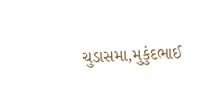ચુડાસમા,મુકુંદભાઈ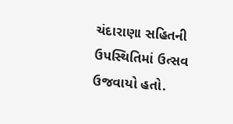ચંદારાણા સહિતની ઉપસ્થિતિમાં ઉત્સવ ઉજવાયો હતો.